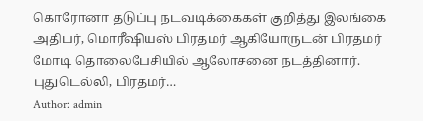கொரோனா தடுப்பு நடவடிக்கைகள் குறித்து இலங்கை அதிபர், மொரீஷியஸ் பிரதமர் ஆகியோருடன் பிரதமர் மோடி தொலைபேசியில் ஆலோசனை நடத்தினார். புதுடெல்லி, பிரதமர்…
Author: admin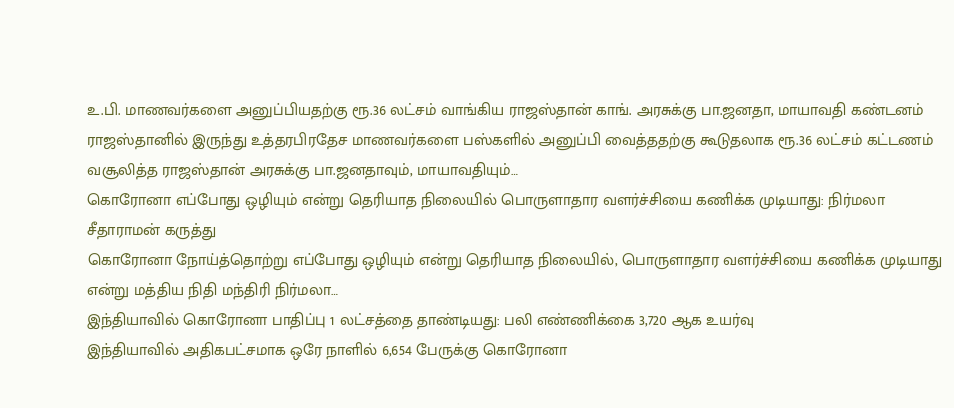உ.பி. மாணவர்களை அனுப்பியதற்கு ரூ.36 லட்சம் வாங்கிய ராஜஸ்தான் காங். அரசுக்கு பா.ஜனதா, மாயாவதி கண்டனம்
ராஜஸ்தானில் இருந்து உத்தரபிரதேச மாணவர்களை பஸ்களில் அனுப்பி வைத்ததற்கு கூடுதலாக ரூ.36 லட்சம் கட்டணம் வசூலித்த ராஜஸ்தான் அரசுக்கு பா.ஜனதாவும், மாயாவதியும்…
கொரோனா எப்போது ஒழியும் என்று தெரியாத நிலையில் பொருளாதார வளர்ச்சியை கணிக்க முடியாது: நிர்மலா சீதாராமன் கருத்து
கொரோனா நோய்த்தொற்று எப்போது ஒழியும் என்று தெரியாத நிலையில், பொருளாதார வளர்ச்சியை கணிக்க முடியாது என்று மத்திய நிதி மந்திரி நிர்மலா…
இந்தியாவில் கொரோனா பாதிப்பு 1 லட்சத்தை தாண்டியது: பலி எண்ணிக்கை 3,720 ஆக உயர்வு
இந்தியாவில் அதிகபட்சமாக ஒரே நாளில் 6,654 பேருக்கு கொரோனா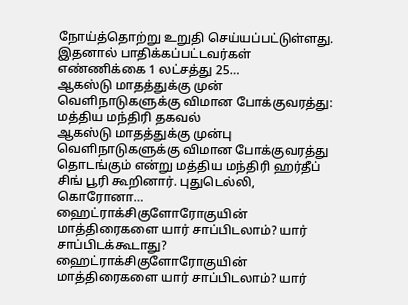நோய்த்தொற்று உறுதி செய்யப்பட்டுள்ளது. இதனால் பாதிக்கப்பட்டவர்கள் எண்ணிக்கை 1 லட்சத்து 25…
ஆகஸ்டு மாதத்துக்கு முன் வெளிநாடுகளுக்கு விமான போக்குவரத்து: மத்திய மந்திரி தகவல்
ஆகஸ்டு மாதத்துக்கு முன்பு வெளிநாடுகளுக்கு விமான போக்குவரத்து தொடங்கும் என்று மத்திய மந்திரி ஹர்தீப் சிங் பூரி கூறினார். புதுடெல்லி, கொரோனா…
ஹைட்ராக்சிகுளோரோகுயின் மாத்திரைகளை யார் சாப்பிடலாம்? யார் சாப்பிடக்கூடாது?
ஹைட்ராக்சிகுளோரோகுயின் மாத்திரைகளை யார் சாப்பிடலாம்? யார்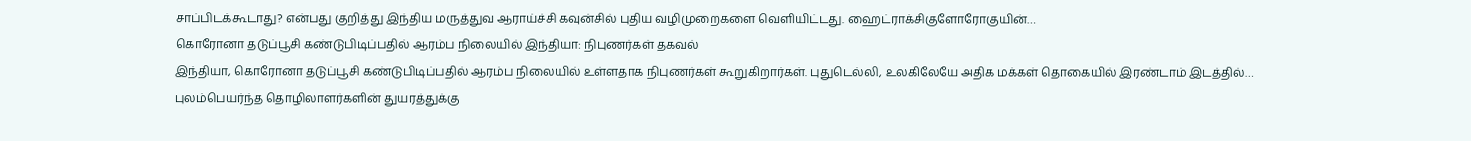சாப்பிடக்கூடாது? என்பது குறித்து இந்திய மருத்துவ ஆராய்ச்சி கவுன்சில் புதிய வழிமுறைகளை வெளியிட்டது. ஹைட்ராக்சிகுளோரோகுயின்…
கொரோனா தடுப்பூசி கண்டுபிடிப்பதில் ஆரம்ப நிலையில் இந்தியா: நிபுணர்கள் தகவல்
இந்தியா, கொரோனா தடுப்பூசி கண்டுபிடிப்பதில் ஆரம்ப நிலையில் உள்ளதாக நிபுணர்கள் கூறுகிறார்கள். புதுடெல்லி, உலகிலேயே அதிக மக்கள் தொகையில் இரண்டாம் இடத்தில்…
புலம்பெயர்ந்த தொழிலாளர்களின் துயரத்துக்கு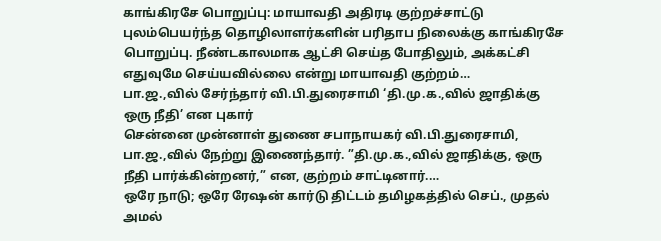காங்கிரசே பொறுப்பு: மாயாவதி அதிரடி குற்றச்சாட்டு
புலம்பெயர்ந்த தொழிலாளர்களின் பரிதாப நிலைக்கு காங்கிரசே பொறுப்பு. நீண்டகாலமாக ஆட்சி செய்த போதிலும், அக்கட்சி எதுவுமே செய்யவில்லை என்று மாயாவதி குற்றம்…
பா.ஜ.,வில் சேர்ந்தார் வி.பி.துரைசாமி ‘தி.மு.க.,வில் ஜாதிக்கு ஒரு நீதி’ என புகார்
சென்னை முன்னாள் துணை சபாநாயகர் வி.பி.துரைசாமி, பா.ஜ.,வில் நேற்று இணைந்தார். ”தி.மு.க.,வில் ஜாதிக்கு, ஒரு நீதி பார்க்கின்றனர்,” என, குற்றம் சாட்டினார்.…
ஒரே நாடு; ஒரே ரேஷன் கார்டு திட்டம் தமிழகத்தில் செப்., முதல் அமல்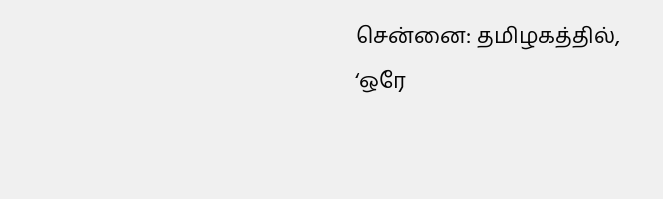சென்னை: தமிழகத்தில், ‘ஒரே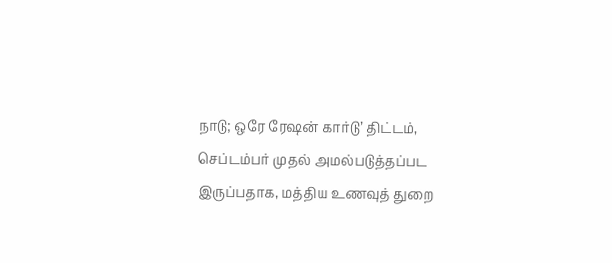நாடு; ஒரே ரேஷன் கார்டு’ திட்டம், செப்டம்பர் முதல் அமல்படுத்தப்பட இருப்பதாக, மத்திய உணவுத் துறை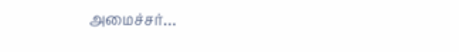அமைச்சர்…